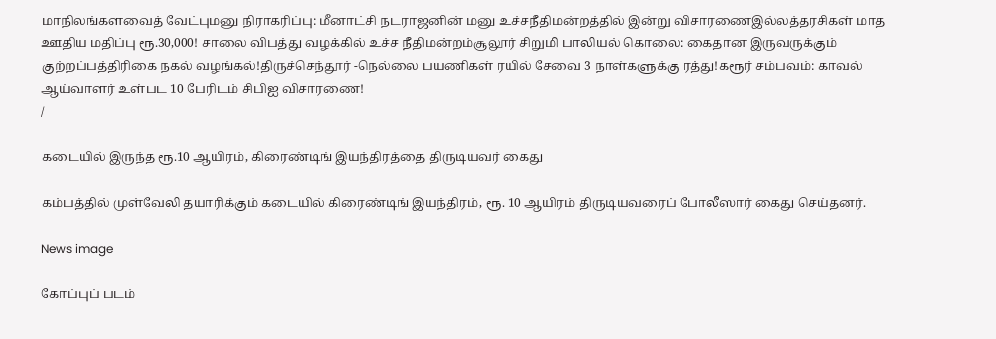மாநிலங்களவைத் வேட்புமனு நிராகரிப்பு: மீனாட்சி நடராஜனின் மனு உச்சநீதிமன்றத்தில் இன்று விசாரணைஇல்லத்தரசிகள் மாத ஊதிய மதிப்பு ரூ.30,000! சாலை விபத்து வழக்கில் உச்ச நீதிமன்றம்சூலூர் சிறுமி பாலியல் கொலை: கைதான இருவருக்கும் குற்றப்பத்திரிகை நகல் வழங்கல்!திருச்செந்தூர் -நெல்லை பயணிகள் ரயில் சேவை 3 நாள்களுக்கு ரத்து!கரூர் சம்பவம்: காவல் ஆய்வாளர் உள்பட 10 பேரிடம் சிபிஐ விசாரணை!
/

கடையில் இருந்த ரூ.10 ஆயிரம், கிரைண்டிங் இயந்திரத்தை திருடியவர் கைது

கம்பத்தில் முள்வேலி தயாரிக்கும் கடையில் கிரைண்டிங் இயந்திரம், ரூ. 10 ஆயிரம் திருடியவரைப் போலீஸார் கைது செய்தனர்.

News image

கோப்புப் படம்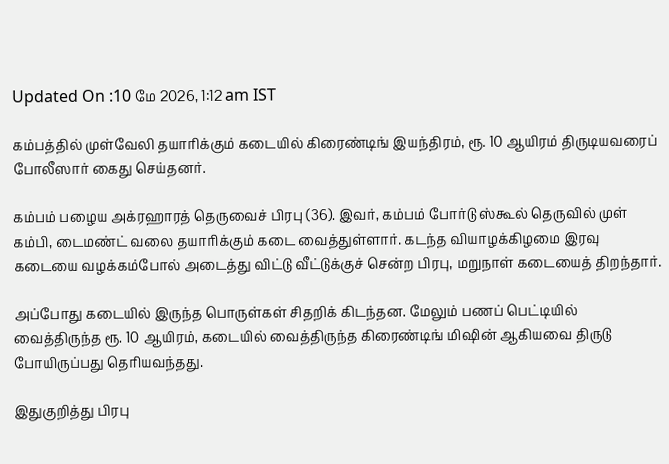Updated On :10 மே 2026, 1:12 am IST

கம்பத்தில் முள்வேலி தயாரிக்கும் கடையில் கிரைண்டிங் இயந்திரம், ரூ. 10 ஆயிரம் திருடியவரைப் போலீஸார் கைது செய்தனர்.

கம்பம் பழைய அக்ரஹாரத் தெருவைச் பிரபு (36). இவர், கம்பம் போர்டு ஸ்கூல் தெருவில் முள் கம்பி, டைமண்ட் வலை தயாரிக்கும் கடை வைத்துள்ளார். கடந்த வியாழக்கிழமை இரவு கடையை வழக்கம்போல் அடைத்து விட்டு வீட்டுக்குச் சென்ற பிரபு, மறுநாள் கடையைத் திறந்தார்.

அப்போது கடையில் இருந்த பொருள்கள் சிதறிக் கிடந்தன. மேலும் பணப் பெட்டியில் வைத்திருந்த ரூ. 10 ஆயிரம், கடையில் வைத்திருந்த கிரைண்டிங் மிஷின் ஆகியவை திருடு போயிருப்பது தெரியவந்தது.

இதுகுறித்து பிரபு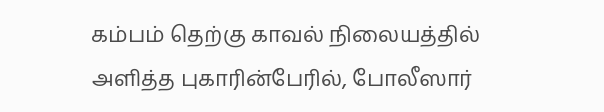கம்பம் தெற்கு காவல் நிலையத்தில் அளித்த புகாரின்பேரில், போலீஸார்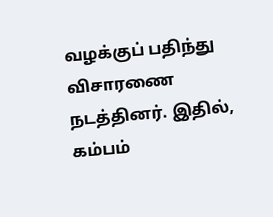வழக்குப் பதிந்து விசாரணை நடத்தினர். இதில், கம்பம்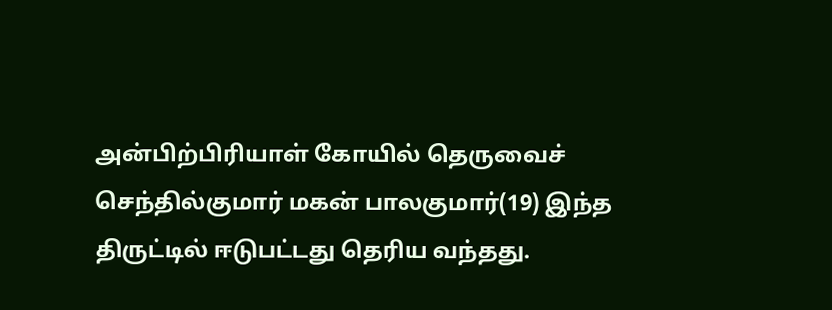அன்பிற்பிரியாள் கோயில் தெருவைச் செந்தில்குமார் மகன் பாலகுமார்(19) இந்த திருட்டில் ஈடுபட்டது தெரிய வந்தது.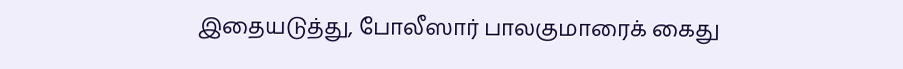இதையடுத்து, போலீஸார் பாலகுமாரைக் கைது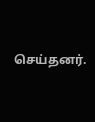செய்தனர்.